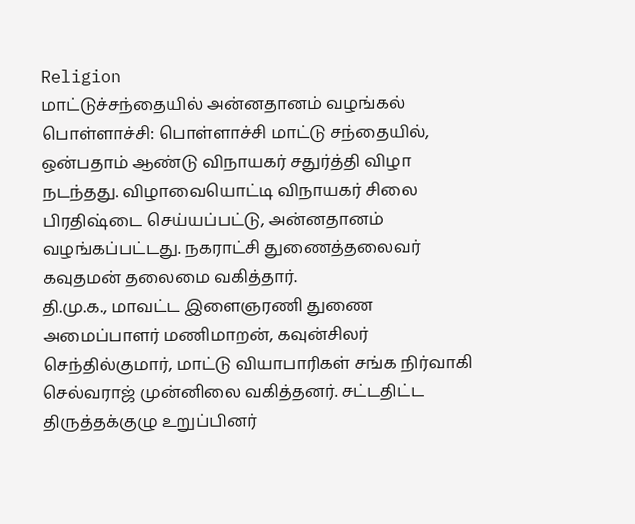Religion
மாட்டுச்சந்தையில் அன்னதானம் வழங்கல்
பொள்ளாச்சி: பொள்ளாச்சி மாட்டு சந்தையில், ஒன்பதாம் ஆண்டு விநாயகர் சதுர்த்தி விழா நடந்தது. விழாவையொட்டி விநாயகர் சிலை பிரதிஷ்டை செய்யப்பட்டு, அன்னதானம் வழங்கப்பட்டது. நகராட்சி துணைத்தலைவர் கவுதமன் தலைமை வகித்தார்.
தி.மு.க., மாவட்ட இளைஞரணி துணை அமைப்பாளர் மணிமாறன், கவுன்சிலர் செந்தில்குமார், மாட்டு வியாபாரிகள் சங்க நிர்வாகி செல்வராஜ் முன்னிலை வகித்தனர். சட்டதிட்ட திருத்தக்குழு உறுப்பினர்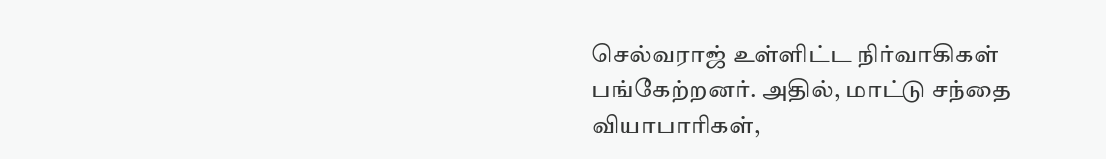செல்வராஜ் உள்ளிட்ட நிர்வாகிகள் பங்கேற்றனர். அதில், மாட்டு சந்தை வியாபாரிகள்,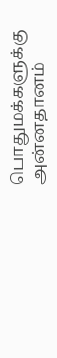பொதுமக்களுக்கு அன்னதானம்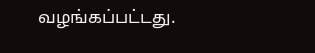வழங்கப்பட்டது.